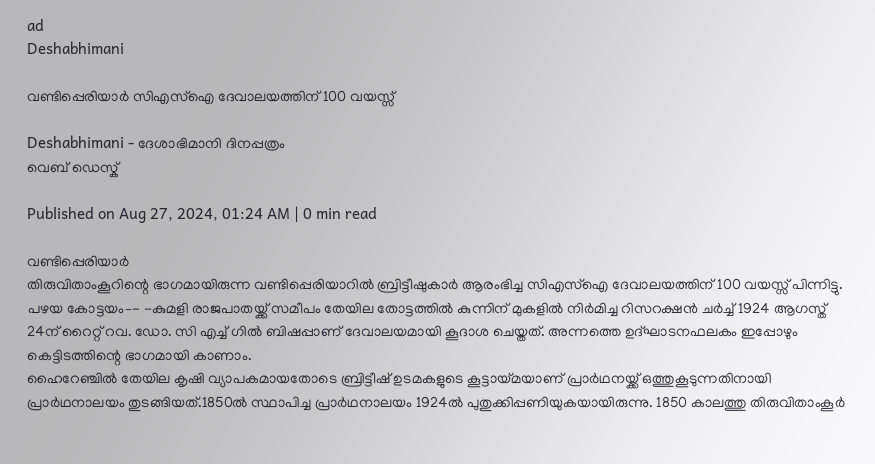ad
Deshabhimani

വണ്ടിപ്പെരിയാർ സിഎസ്ഐ ദേവാലയത്തിന് 100 വയസ്സ്

Deshabhimani - ദേശാഭിമാനി ദിനപ്പത്രം
വെബ് ഡെസ്ക്

Published on Aug 27, 2024, 01:24 AM | 0 min read

വണ്ടിപ്പെരിയാർ
തിരുവിതാംകൂറിന്റെ ഭാഗമായിരുന്ന വണ്ടിപ്പെരിയാറിൽ ബ്രിട്ടീഷുകാർ ആരംഭിച്ച സിഎസ്ഐ ദേവാലയത്തിന് 100 വയസ്സ് പിന്നിട്ടു. പഴയ കോട്ടയം–- -കുമളി രാജപാതയ്ക്ക് സമീപം തേയില തോട്ടത്തിൽ കുന്നിന് മുകളിൽ നിർമിച്ച റിസറക്ഷൻ ചർച്ച് 1924 ആഗസ്ത് 24ന് റൈറ്റ് റവ. ഡോ. സി എച്ച് ഗിൽ ബിഷപ്പാണ് ദേവാലയമായി കൂദാശ ചെയ്തത്. അന്നത്തെ ഉദ്ഘാടനഫലകം ഇപ്പോഴും കെട്ടിടത്തിന്റെ ഭാഗമായി കാണാം.
ഹൈറേഞ്ചിൽ തേയില കൃഷി വ്യാപകമായതോടെ ബ്രിട്ടീഷ് ഉടമകളുടെ കൂട്ടായ്മയാണ് പ്രാർഥനയ്ക്ക് ഒത്തുകൂടുന്നതിനായി പ്രാർഥനാലയം തുടങ്ങിയത്.1850ൽ സ്ഥാപിച്ച പ്രാർഥനാലയം 1924ൽ പുതുക്കിപ്പണിയുകയായിരുന്നു. 1850 കാലത്തു തിരുവിതാംകൂർ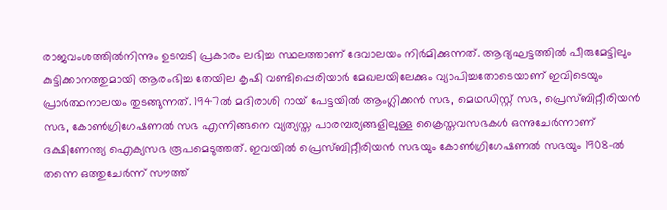രാജവംശത്തിൽനിന്നും ഉടമ്പടി പ്രകാരം ലഭിച്ച സ്ഥലത്താണ് ദേവാലയം നിർമിക്കുന്നത്. ആദ്യഘട്ടത്തിൽ പീരുമേട്ടിലും കുട്ടിക്കാനത്തുമായി ആരംഭിച്ച തേയില കൃഷി വണ്ടിപ്പെരിയാർ മേഖലയിലേക്കും വ്യാപിച്ചതോടെയാണ് ഇവിടെയും പ്രാർത്ഥനാലയം തുടങ്ങുന്നത്. 1947ൽ മദിരാശി റായ് പേട്ടയിൽ ആംഗ്ലിക്കൻ സഭ, മെഥഡിസ്റ്റ് സഭ, പ്രെസ്‌ബിറ്റീരിയൻ സഭ, കോൺഗ്രിഗേഷണൽ സഭ എന്നിങ്ങനെ വ്യത്യസ്ത പാരമ്പര്യങ്ങളിലുള്ള ക്രൈസ്തവസഭകൾ ഒന്നുചേർന്നാണ് ദക്ഷിണേന്ത്യ ഐക്യസഭ രൂപമെടുത്തത്. ഇവയിൽ പ്രെസ്‌ബിറ്റീരിയൻ സഭയും കോൺഗ്രിഗേഷണൽ സഭയും 1908-ൽ തന്നെ ഒത്തുചേർന്ന് സൗത്ത്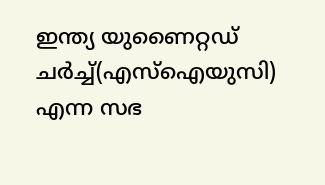ഇന്ത്യ യുണൈറ്റഡ് ചർച്ച്(എസ്ഐയുസി) എന്ന സഭ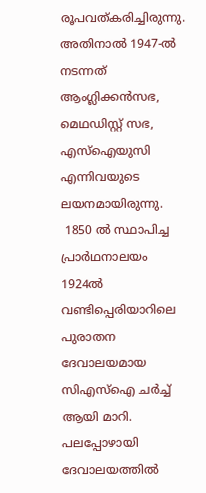രൂപവത്കരിച്ചിരുന്നു. അതിനാൽ 1947-ൽ നടന്നത് ആംഗ്ലിക്കൻസഭ, മെഥഡിസ്റ്റ് സഭ, എസ്ഐയുസി എന്നിവയുടെ ലയനമായിരുന്നു.
 1850 ൽ സ്ഥാപിച്ച പ്രാർഥനാലയം 1924ൽ  വണ്ടിപ്പെരിയാറിലെ പുരാതന ദേവാലയമായ സിഎസ്ഐ ചർച്ച് ആയി മാറി. പലപ്പോഴായി ദേവാലയത്തിൽ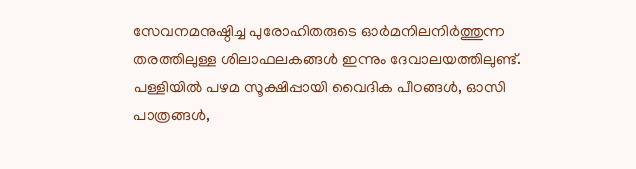സേവനമനുഷ്ഠിച്ച പുരോഹിതരുടെ ഓർമനിലനിർത്തുന്ന തരത്തിലുള്ള ശിലാഫലകങ്ങൾ ഇന്നും ദേവാലയത്തിലുണ്ട്. പള്ളിയിൽ പഴമ സൂക്ഷിപ്പായി വൈദിക പീഠങ്ങൾ, ഓസി പാത്രങ്ങൾ,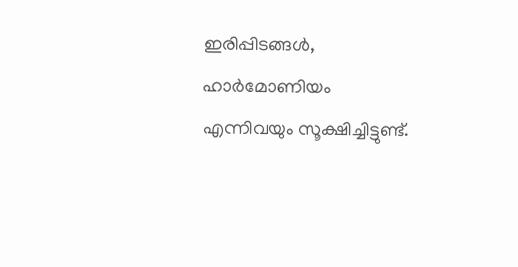ഇരിപ്പിടങ്ങൾ, ഹാർമോണിയം എന്നിവയും സൂക്ഷിച്ചിട്ടുണ്ട്.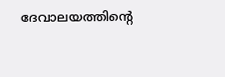ദേവാലയത്തിന്റെ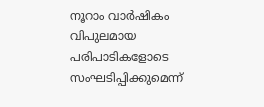നൂറാം വാർഷികം വിപുലമായ പരിപാടികളോടെ സംഘടിപ്പിക്കുമെന്ന്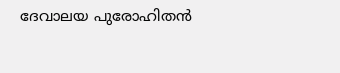ദേവാലയ പുരോഹിതൻ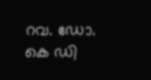റവ. ഡോ. കെ ഡി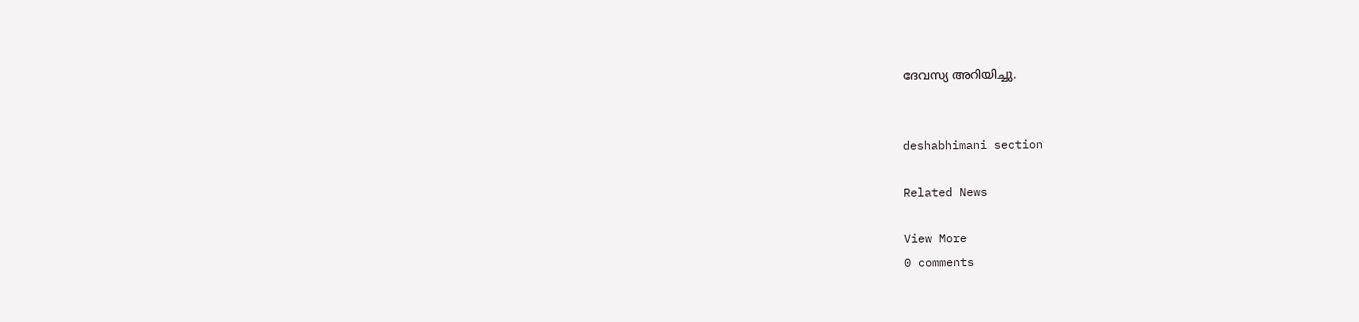ദേവസ്യ അറിയിച്ചു.


deshabhimani section

Related News

View More
0 comments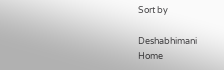Sort by

Deshabhimani
Home